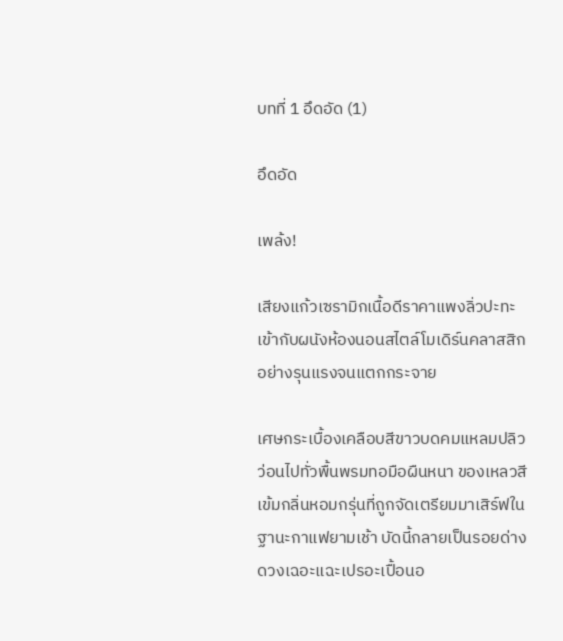บทที่ 1 อึดอัด (1)

อึดอัด

เพล้ง!

เสียงแก้วเซรามิกเนื้อดีราคาแพงลิ่วปะทะเข้ากับผนังห้องนอนสไตล์โมเดิร์นคลาสสิกอย่างรุนแรงจนแตกกระจาย

เศษกระเบื้องเคลือบสีขาวบดคมแหลมปลิวว่อนไปทั่วพื้นพรมทอมือผืนหนา ของเหลวสีเข้มกลิ่นหอมกรุ่นที่ถูกจัดเตรียมมาเสิร์ฟในฐานะกาแฟยามเช้า บัดนี้กลายเป็นรอยด่างดวงเฉอะแฉะเปรอะเปื้อนอ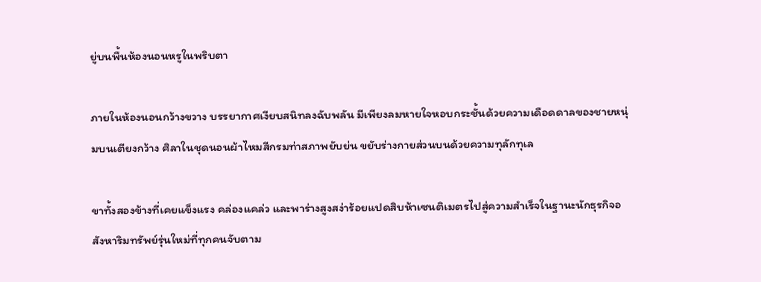ยู่บนพื้นห้องนอนหรูในพริบตา

ภายในห้องนอนกว้างขวาง บรรยากาศเงียบสนิทลงฉับพลัน มีเพียงลมหายใจหอบกระชั้นด้วยความเดือดดาลของชายหนุ่มบนเตียงกว้าง ศิลาในชุดนอนผ้าไหมสีกรมท่าสภาพยับย่น ขยับร่างกายส่วนบนด้วยความทุลักทุเล

ขาทั้งสองข้างที่เคยแข็งแรง คล่องแคล่ว และพาร่างสูงสง่าร้อยแปดสิบห้าเซนติเมตรไปสู่ความสำเร็จในฐานะนักธุรกิจอสังหาริมทรัพย์รุ่นใหม่ที่ทุกคนจับตาม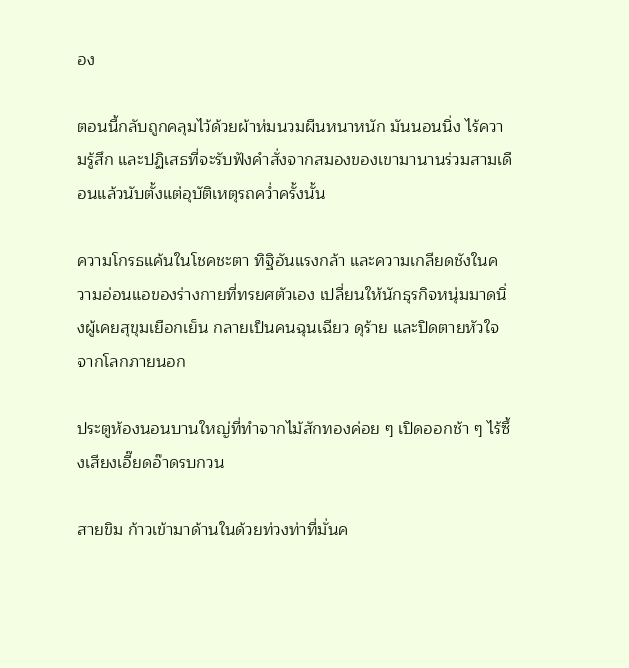อง

ตอนนี้กลับถูกคลุมไว้ด้วยผ้าห่มนวมผืนหนาหนัก มันนอนนิ่ง ไร้ความรู้สึก และปฏิเสธที่จะรับฟังคำสั่งจากสมองของเขามานานร่วมสามเดือนแล้วนับตั้งแต่อุบัติเหตุรถคว่ำครั้งนั้น

ความโกรธแค้นในโชคชะตา ทิฐิอันแรงกล้า และความเกลียดชังในความอ่อนแอของร่างกายที่ทรยศตัวเอง เปลี่ยนให้นักธุรกิจหนุ่มมาดนิ่งผู้เคยสุขุมเยือกเย็น กลายเป็นคนฉุนเฉียว ดุร้าย และปิดตายหัวใจจากโลกภายนอก

ประตูห้องนอนบานใหญ่ที่ทำจากไม้สักทองค่อย ๆ เปิดออกช้า ๆ ไร้ซึ้งเสียงเอี๊ยดอ๊าดรบกวน

สายขิม ก้าวเข้ามาด้านในด้วยท่วงท่าที่มั่นค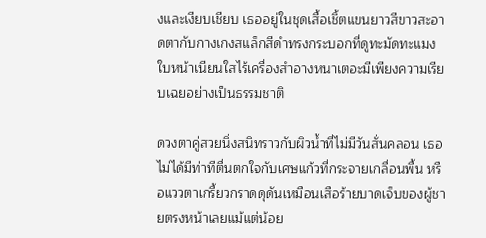งและเงียบเชียบ เธออยู่ในชุดเสื้อเชิ้ตแขนยาวสีขาวสะอาดตากับกางเกงสแล็กสีดำทรงกระบอกที่ดูทะมัดทะแมง ใบหน้าเนียนใสไร้เครื่องสำอางหนาเตอะมีเพียงความเรียบเฉยอย่างเป็นธรรมชาติ

ดวงตาคู่สวยนิ่งสนิทราวกับผิวน้ำที่ไม่มีวันสั่นคลอน เธอไม่ได้มีท่าทีตื่นตกใจกับเศษแก้วที่กระจายเกลื่อนพื้น หรือแววตาเกรี้ยวกราดดุดันเหมือนเสือร้ายบาดเจ็บของผู้ชายตรงหน้าเลยแม้แต่น้อย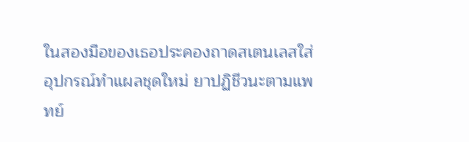ในสองมือของเธอประคองถาดสเตนเลสใส่อุปกรณ์ทำแผลชุดใหม่ ยาปฏิชีวนะตามแพทย์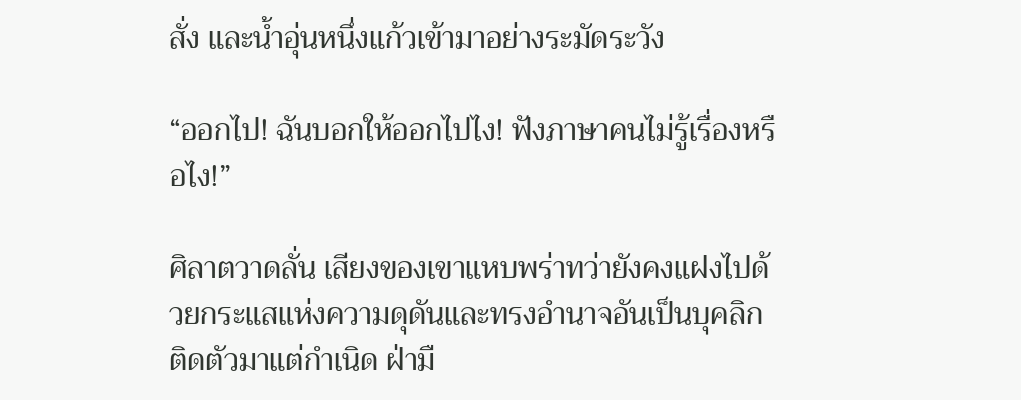สั่ง และน้ำอุ่นหนึ่งแก้วเข้ามาอย่างระมัดระวัง

“ออกไป! ฉันบอกให้ออกไปไง! ฟังภาษาคนไม่รู้เรื่องหรือไง!”

ศิลาตวาดลั่น เสียงของเขาแหบพร่าทว่ายังคงแฝงไปด้วยกระแสแห่งความดุดันและทรงอำนาจอันเป็นบุคลิกติดตัวมาแต่กำเนิด ฝ่ามื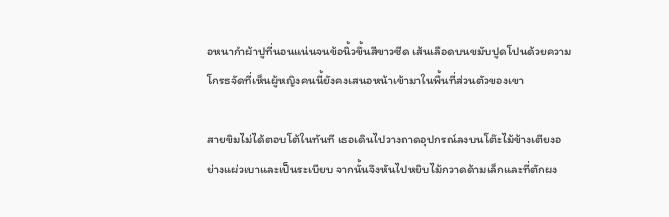อหนากำผ้าปูที่นอนแน่นจนข้อนิ้วขึ้นสีขาวซีด เส้นเลือดบนขมับปูดโปนด้วยความโกรธจัดที่เห็นผู้หญิงคนนี้ยังคงเสนอหน้าเข้ามาในพื้นที่ส่วนตัวของเขา

สายขิมไม่ได้ตอบโต้ในทันที เธอเดินไปวางถาดอุปกรณ์ลงบนโต๊ะไม้ข้างเตียงอย่างแผ่วเบาและเป็นระเบียบ จากนั้นจึงหันไปหยิบไม้กวาดด้ามเล็กและที่ตักผง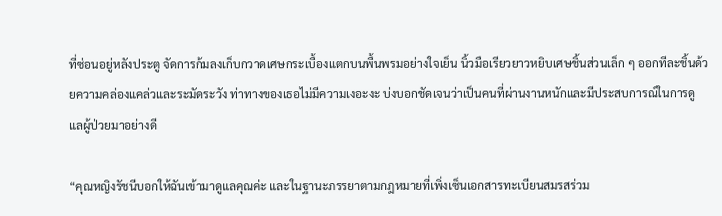ที่ซ่อนอยู่หลังประตู จัดการก้มลงเก็บกวาดเศษกระเบื้องแตกบนพื้นพรมอย่างใจเย็น นิ้วมือเรียวยาวหยิบเศษชิ้นส่วนเล็ก ๆ ออกทีละชิ้นด้วยความคล่องแคล่วและระมัดระวัง ท่าทางของเธอไม่มีความเงอะงะ บ่งบอกชัดเจนว่าเป็นคนที่ผ่านงานหนักและมีประสบการณ์ในการดูแลผู้ป่วยมาอย่างดี

“คุณหญิงรัชนีบอกให้ฉันเข้ามาดูแลคุณค่ะ และในฐานะภรรยาตามกฎหมายที่เพิ่งเซ็นเอกสารทะเบียนสมรสร่วม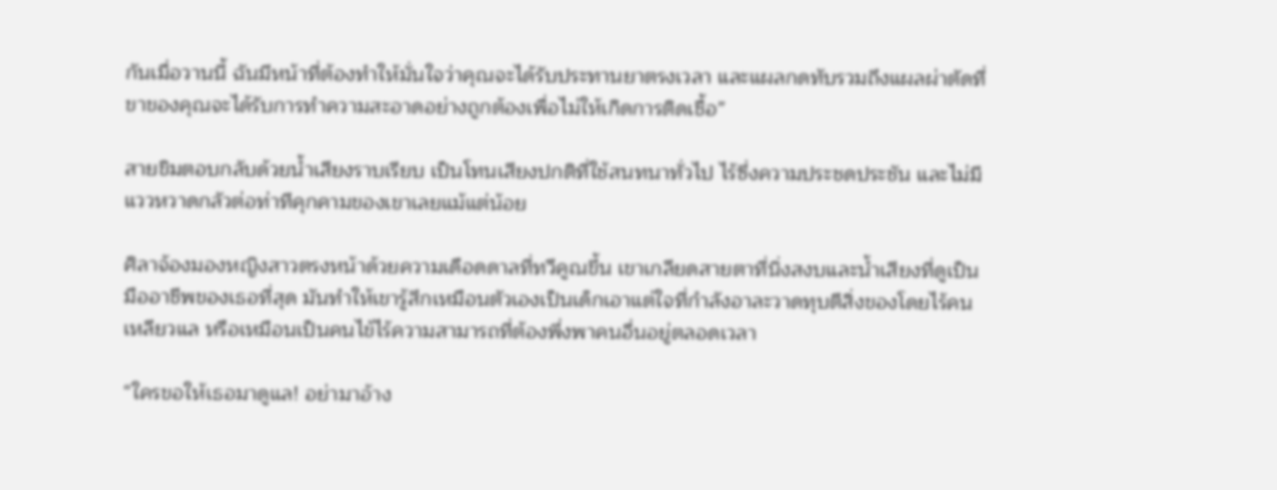กันเมื่อวานนี้ ฉันมีหน้าที่ต้องทำให้มั่นใจว่าคุณจะได้รับประทานยาตรงเวลา และแผลกดทับรวมถึงแผลผ่าตัดที่ขาของคุณจะได้รับการทำความสะอาดอย่างถูกต้องเพื่อไม่ให้เกิดการติดเชื้อ”

สายขิมตอบกลับด้วยน้ำเสียงราบเรียบ เป็นโทนเสียงปกติที่ใช้สนทนาทั่วไป ไร้ซึ่งความประชดประชัน และไม่มีแววหวาดกลัวต่อท่าทีคุกคามของเขาเลยแม้แต่น้อย

ศิลาจ้องมองหญิงสาวตรงหน้าด้วยความเดือดดาลที่ทวีคูณขึ้น เขาเกลียดสายตาที่นิ่งสงบและน้ำเสียงที่ดูเป็นมืออาชีพของเธอที่สุด มันทำให้เขารู้สึกเหมือนตัวเองเป็นเด็กเอาแต่ใจที่กำลังอาละวาดทุบตีสิ่งของโดยไร้คนเหลียวแล หรือเหมือนเป็นคนไข้ไร้ความสามารถที่ต้องพึ่งพาคนอื่นอยู่ตลอดเวลา

“ใครขอให้เธอมาดูแล! อย่ามาอ้าง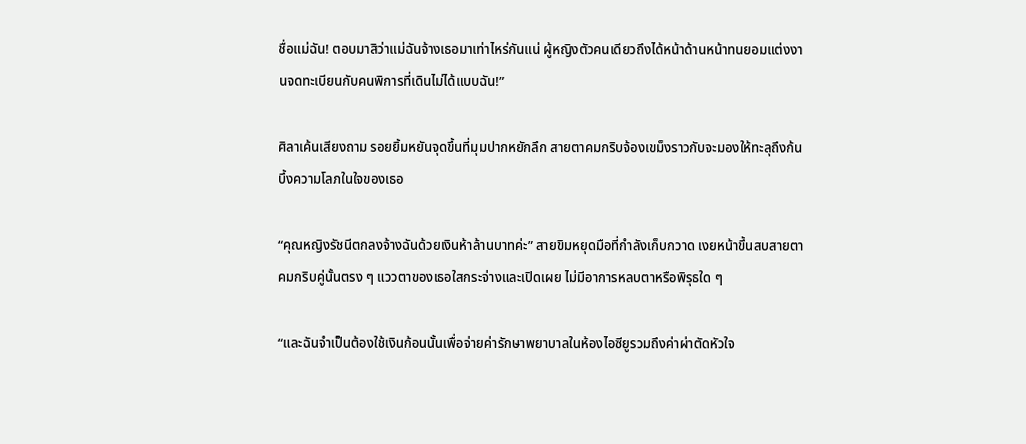ชื่อแม่ฉัน! ตอบมาสิว่าแม่ฉันจ้างเธอมาเท่าไหร่กันแน่ ผู้หญิงตัวคนเดียวถึงได้หน้าด้านหน้าทนยอมแต่งงานจดทะเบียนกับคนพิการที่เดินไม่ได้แบบฉัน!”

ศิลาเค้นเสียงถาม รอยยิ้มหยันจุดขึ้นที่มุมปากหยักลึก สายตาคมกริบจ้องเขม็งราวกับจะมองให้ทะลุถึงก้นบึ้งความโลภในใจของเธอ

“คุณหญิงรัชนีตกลงจ้างฉันด้วยเงินห้าล้านบาทค่ะ” สายขิมหยุดมือที่กำลังเก็บกวาด เงยหน้าขึ้นสบสายตาคมกริบคู่นั้นตรง ๆ แววตาของเธอใสกระจ่างและเปิดเผย ไม่มีอาการหลบตาหรือพิรุธใด ๆ

“และฉันจำเป็นต้องใช้เงินก้อนนั้นเพื่อจ่ายค่ารักษาพยาบาลในห้องไอซียูรวมถึงค่าผ่าตัดหัวใจ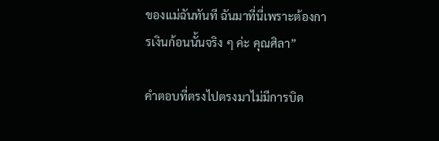ของแม่ฉันทันที ฉันมาที่นี่เพราะต้องการเงินก้อนนั้นจริง ๆ ค่ะ คุณศิลา”

คำตอบที่ตรงไปตรงมาไม่มีการบิด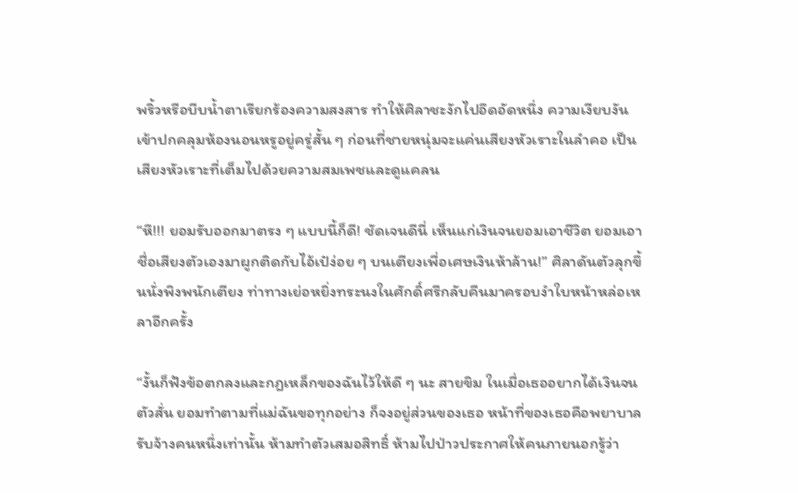พริ้วหรือบีบน้ำตาเรียกร้องความสงสาร ทำให้ศิลาชะงักไปอึดอัดหนึ่ง ความเงียบงันเข้าปกคลุมห้องนอนหรูอยู่ครู่สั้น ๆ ก่อนที่ชายหนุ่มจะแค่นเสียงหัวเราะในลำคอ เป็นเสียงหัวเราะที่เต็มไปด้วยความสมเพชและดูแคลน

“หึ!!! ยอมรับออกมาตรง ๆ แบบนี้ก็ดี! ชัดเจนดีนี่ เห็นแก่เงินจนยอมเอาชีวิต ยอมเอาชื่อเสียงตัวเองมาผูกติดกับไอ้เป๋ง่อย ๆ บนเตียงเพื่อเศษเงินห้าล้าน!” ศิลาดันตัวลุกขึ้นนั่งพิงพนักเตียง ท่าทางเย่อหยิ่งทระนงในศักดิ์ศรีกลับคืนมาครอบงำใบหน้าหล่อเหลาอีกครั้ง

“งั้นก็ฟังข้อตกลงและกฎเหล็กของฉันไว้ให้ดี ๆ นะ สายขิม ในเมื่อเธออยากได้เงินจนตัวสั่น ยอมทำตามที่แม่ฉันขอทุกอย่าง ก็จงอยู่ส่วนของเธอ หน้าที่ของเธอคือพยาบาลรับจ้างคนหนึ่งเท่านั้น ห้ามทำตัวเสมอสิทธิ์ ห้ามไปป่าวประกาศให้คนภายนอกรู้ว่า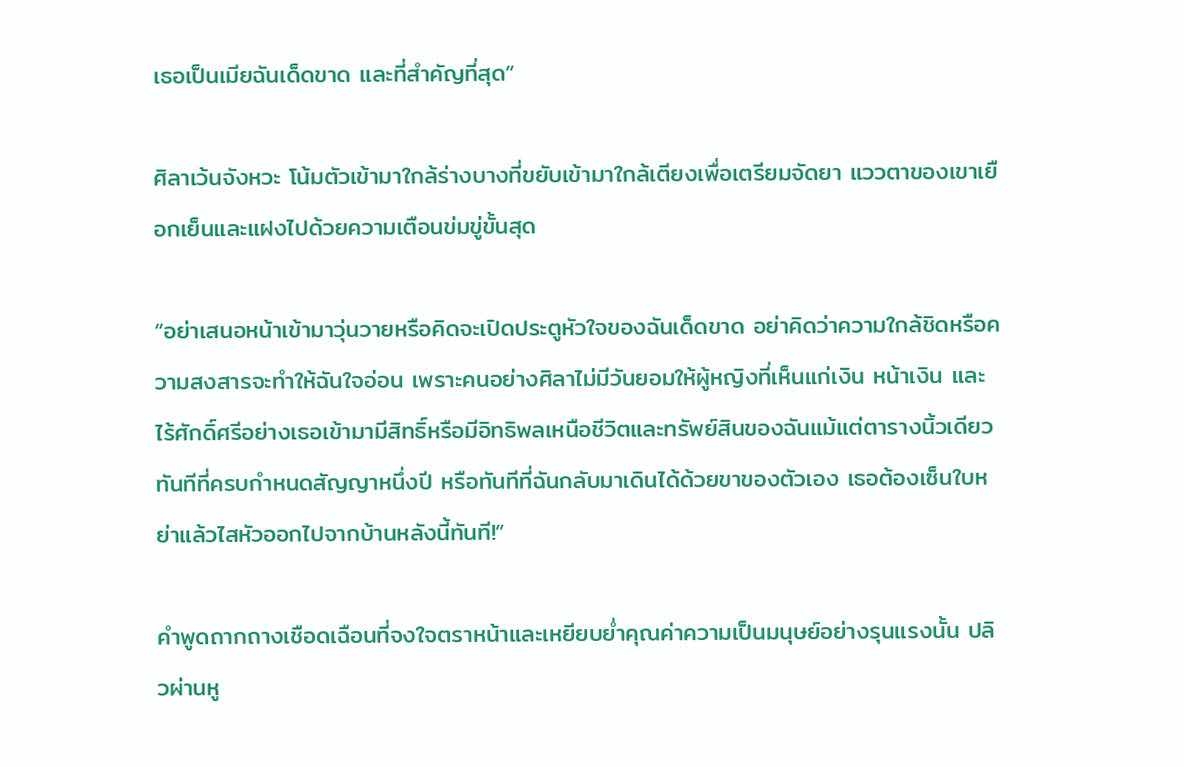เธอเป็นเมียฉันเด็ดขาด และที่สำคัญที่สุด”

ศิลาเว้นจังหวะ โน้มตัวเข้ามาใกล้ร่างบางที่ขยับเข้ามาใกล้เตียงเพื่อเตรียมจัดยา แววตาของเขาเยือกเย็นและแฝงไปด้วยความเตือนข่มขู่ขั้นสุด

“อย่าเสนอหน้าเข้ามาวุ่นวายหรือคิดจะเปิดประตูหัวใจของฉันเด็ดขาด อย่าคิดว่าความใกล้ชิดหรือความสงสารจะทำให้ฉันใจอ่อน เพราะคนอย่างศิลาไม่มีวันยอมให้ผู้หญิงที่เห็นแก่เงิน หน้าเงิน และไร้ศักดิ์ศรีอย่างเธอเข้ามามีสิทธิ์หรือมีอิทธิพลเหนือชีวิตและทรัพย์สินของฉันแม้แต่ตารางนิ้วเดียว ทันทีที่ครบกำหนดสัญญาหนึ่งปี หรือทันทีที่ฉันกลับมาเดินได้ด้วยขาของตัวเอง เธอต้องเซ็นใบหย่าแล้วไสหัวออกไปจากบ้านหลังนี้ทันที!”

คำพูดถากถางเชือดเฉือนที่จงใจตราหน้าและเหยียบย่ำคุณค่าความเป็นมนุษย์อย่างรุนแรงนั้น ปลิวผ่านหู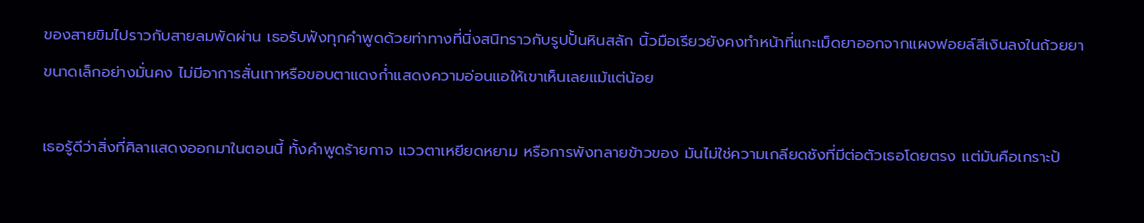ของสายขิมไปราวกับสายลมพัดผ่าน เธอรับฟังทุกคำพูดด้วยท่าทางที่นิ่งสนิทราวกับรูปปั้นหินสลัก นิ้วมือเรียวยังคงทำหน้าที่แกะเม็ดยาออกจากแผงฟอยล์สีเงินลงในถ้วยยาขนาดเล็กอย่างมั่นคง ไม่มีอาการสั่นเทาหรือขอบตาแดงก่ำแสดงความอ่อนแอให้เขาเห็นเลยแม้แต่น้อย

เธอรู้ดีว่าสิ่งที่ศิลาแสดงออกมาในตอนนี้ ทั้งคำพูดร้ายกาจ แววตาเหยียดหยาม หรือการพังทลายข้าวของ มันไม่ใช่ความเกลียดชังที่มีต่อตัวเธอโดยตรง แต่มันคือเกราะป้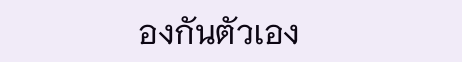องกันตัวเอง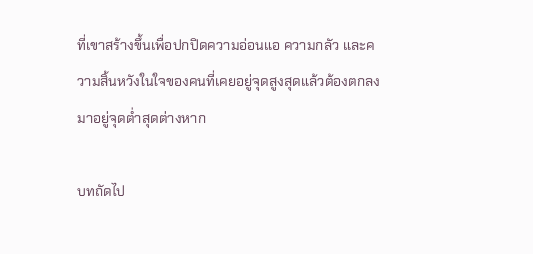ที่เขาสร้างขึ้นเพื่อปกปิดความอ่อนแอ ความกลัว และความสิ้นหวังในใจของคนที่เคยอยู่จุดสูงสุดแล้วต้องตกลงมาอยู่จุดต่ำสุดต่างหาก

บทถัดไป